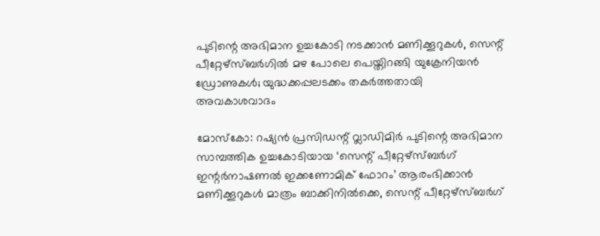പുടിന്റെ അഭിമാന ഉച്ചകോടി നടക്കാൻ മണിക്കൂറുകൾ, സെന്റ് പീറ്റേഴ്‌സ്ബർഗിൽ മഴ പോലെ പെയ്തിറങ്ങി യുക്രേനിയൻ ഡ്രോണുകൾ; യുദ്ധക്കപ്പലടക്കം തകർത്തതായി അവകാശവാദം

മോസ്കോ: റഷ്യൻ പ്രസിഡന്റ് വ്ലാഡിമിർ പുടിന്റെ അഭിമാന സാമ്പത്തിക ഉച്ചകോടിയായ ‘സെന്റ് പീറ്റേഴ്‌സ്ബർഗ് ഇന്റർനാഷണൽ ഇക്കണോമിക് ഫോറം’ ആരംഭിക്കാൻ മണിക്കൂറുകൾ മാത്രം ബാക്കിനിൽക്കെ, സെന്റ് പീറ്റേഴ്‌സ്ബർഗ്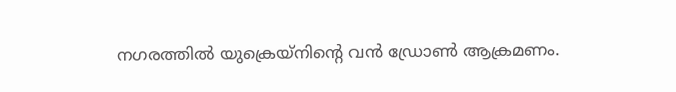നഗരത്തിൽ യുക്രെയ്നിന്റെ വൻ ഡ്രോൺ ആക്രമണം.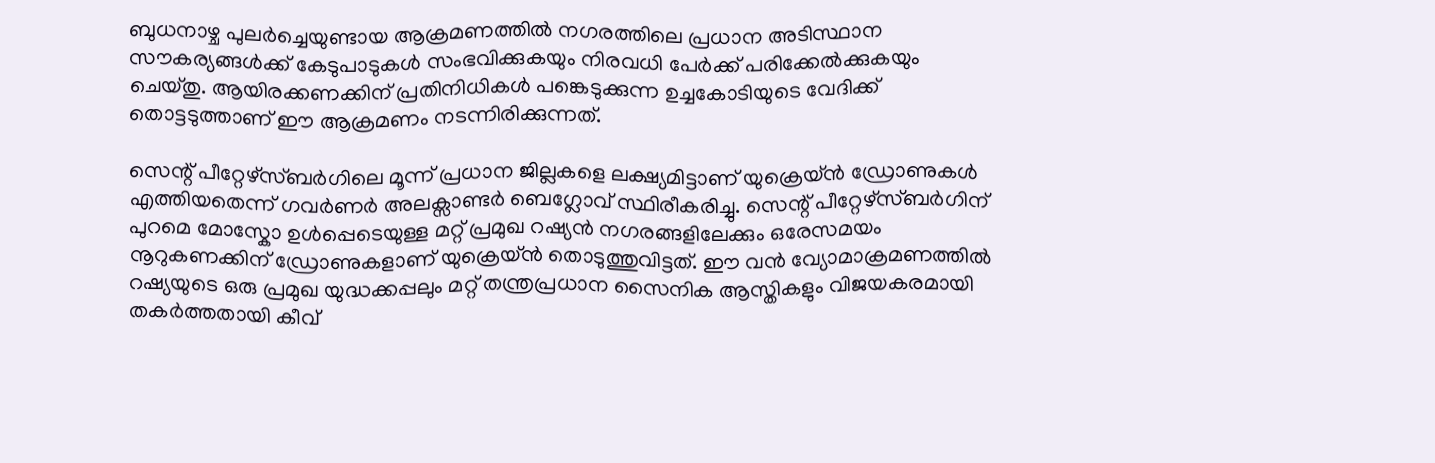ബുധനാഴ്ച പുലർച്ചെയുണ്ടായ ആക്രമണത്തിൽ നഗരത്തിലെ പ്രധാന അടിസ്ഥാന സൗകര്യങ്ങൾക്ക് കേടുപാടുകൾ സംഭവിക്കുകയും നിരവധി പേർക്ക് പരിക്കേൽക്കുകയും ചെയ്തു. ആയിരക്കണക്കിന് പ്രതിനിധികൾ പങ്കെടുക്കുന്ന ഉച്ചകോടിയുടെ വേദിക്ക് തൊട്ടടുത്താണ് ഈ ആക്രമണം നടന്നിരിക്കുന്നത്.

സെന്റ് പീറ്റേഴ്‌സ്ബർഗിലെ മൂന്ന് പ്രധാന ജില്ലകളെ ലക്ഷ്യമിട്ടാണ് യുക്രെയ്ൻ ഡ്രോണുകൾ എത്തിയതെന്ന് ഗവർണർ അലക്സാണ്ടർ ബെഗ്ലോവ് സ്ഥിരീകരിച്ചു. സെന്റ് പീറ്റേഴ്‌സ്ബർഗിന് പുറമെ മോസ്കോ ഉൾപ്പെടെയുള്ള മറ്റ് പ്രമുഖ റഷ്യൻ നഗരങ്ങളിലേക്കും ഒരേസമയം നൂറുകണക്കിന് ഡ്രോണുകളാണ് യുക്രെയ്ൻ തൊടുത്തുവിട്ടത്. ഈ വൻ വ്യോമാക്രമണത്തിൽ റഷ്യയുടെ ഒരു പ്രമുഖ യുദ്ധക്കപ്പലും മറ്റ് തന്ത്രപ്രധാന സൈനിക ആസ്തികളും വിജയകരമായി തകർത്തതായി കീവ്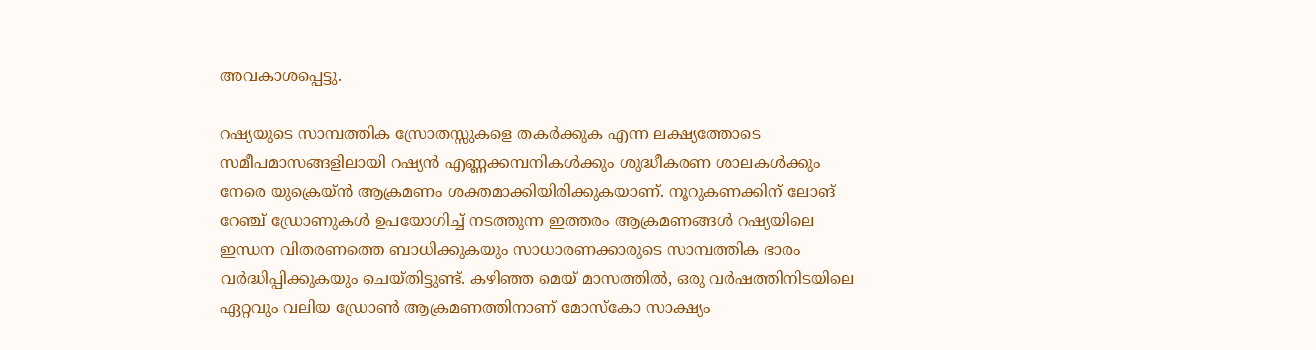അവകാശപ്പെട്ടു.

റഷ്യയുടെ സാമ്പത്തിക സ്രോതസ്സുകളെ തകർക്കുക എന്ന ലക്ഷ്യത്തോടെ സമീപമാസങ്ങളിലായി റഷ്യൻ എണ്ണക്കമ്പനികൾക്കും ശുദ്ധീകരണ ശാലകൾക്കും നേരെ യുക്രെയ്ൻ ആക്രമണം ശക്തമാക്കിയിരിക്കുകയാണ്. നൂറുകണക്കിന് ലോങ് റേഞ്ച് ഡ്രോണുകൾ ഉപയോഗിച്ച് നടത്തുന്ന ഇത്തരം ആക്രമണങ്ങൾ റഷ്യയിലെ ഇന്ധന വിതരണത്തെ ബാധിക്കുകയും സാധാരണക്കാരുടെ സാമ്പത്തിക ഭാരം വർദ്ധിപ്പിക്കുകയും ചെയ്തിട്ടുണ്ട്. കഴിഞ്ഞ മെയ് മാസത്തിൽ, ഒരു വർഷത്തിനിടയിലെ ഏറ്റവും വലിയ ഡ്രോൺ ആക്രമണത്തിനാണ് മോസ്കോ സാക്ഷ്യം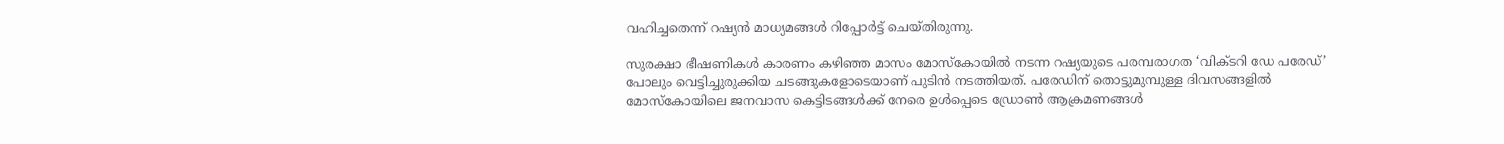വഹിച്ചതെന്ന് റഷ്യൻ മാധ്യമങ്ങൾ റിപ്പോർട്ട് ചെയ്തിരുന്നു.

സുരക്ഷാ ഭീഷണികൾ കാരണം കഴിഞ്ഞ മാസം മോസ്കോയിൽ നടന്ന റഷ്യയുടെ പരമ്പരാഗത ‘വിക്ടറി ഡേ പരേഡ്’ പോലും വെട്ടിച്ചുരുക്കിയ ചടങ്ങുകളോടെയാണ് പുടിൻ നടത്തിയത്. പരേഡിന് തൊട്ടുമുമ്പുള്ള ദിവസങ്ങളിൽ മോസ്കോയിലെ ജനവാസ കെട്ടിടങ്ങൾക്ക് നേരെ ഉൾപ്പെടെ ഡ്രോൺ ആക്രമണങ്ങൾ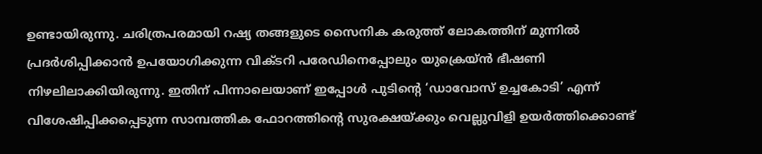ഉണ്ടായിരുന്നു. ചരിത്രപരമായി റഷ്യ തങ്ങളുടെ സൈനിക കരുത്ത് ലോകത്തിന് മുന്നിൽ പ്രദർശിപ്പിക്കാൻ ഉപയോഗിക്കുന്ന വിക്ടറി പരേഡിനെപ്പോലും യുക്രെയ്ൻ ഭീഷണി നിഴലിലാക്കിയിരുന്നു. ഇതിന് പിന്നാലെയാണ് ഇപ്പോൾ പുടിന്റെ ‘ഡാവോസ് ഉച്ചകോടി’ എന്ന് വിശേഷിപ്പിക്കപ്പെടുന്ന സാമ്പത്തിക ഫോറത്തിന്റെ സുരക്ഷയ്ക്കും വെല്ലുവിളി ഉയർത്തിക്കൊണ്ട്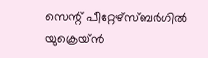സെന്റ് പീറ്റേഴ്‌സ്ബർഗിൽ യുക്രെയ്ൻ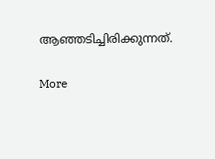ആഞ്ഞടിച്ചിരിക്കുന്നത്.

More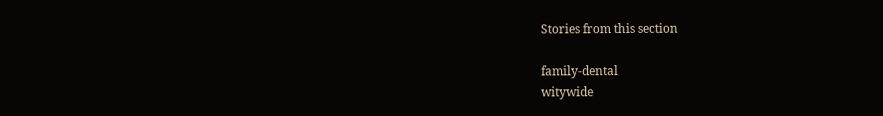Stories from this section

family-dental
witywide